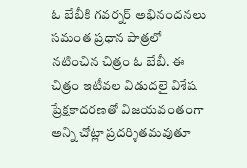ఓ బేబీకి గవర్నర్ అభినందనలు
సమంత ప్రధాన పాత్రలో నటించిన చిత్రం ఓ బేబీ. ఈ చిత్రం ఇటీవల విడుదలై విశేష ప్రేక్షకాదరణతో విజయవంతంగా అన్ని చోట్లా ప్రదర్శితమవుతూ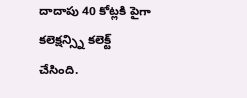దాదాపు 40 కోట్లకి పైగా కలెక్షన్స్ని కలెక్ట్ చేసింది.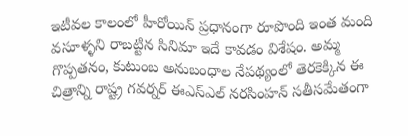ఇటీవల కాలంలో హీరోయిన్ ప్రధానంగా రూపొంది ఇంత మంది వసూళ్ళని రాబట్టిన సినిమా ఇదే కావడం విశేషం. అమ్మ గొప్పతనం, కుటుంబ అనుబంధాల నేపథ్యంలో తెరకెక్కిన ఈ చిత్రాన్ని రాష్ట్ర గవర్నర్ ఈఎస్ఎల్ నరసింహన్ సతీసమేతంగా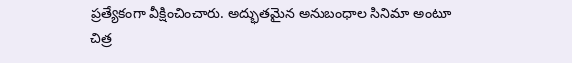ప్రత్యేకంగా వీక్షించించారు. అద్భుతమైన అనుబంధాల సినిమా అంటూ చిత్ర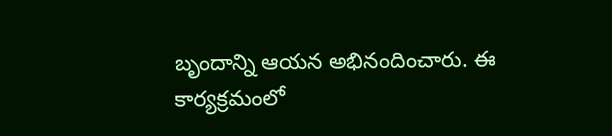బృందాన్ని ఆయన అభినందించారు. ఈ కార్యక్రమంలో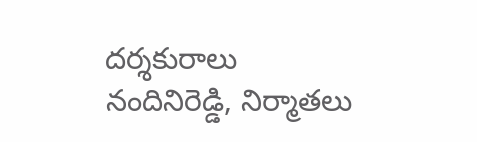దర్శకురాలు నందినిరెడ్డి, నిర్మాతలు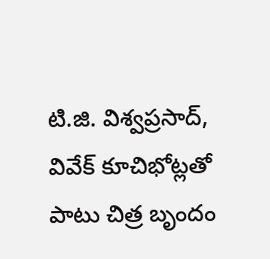టి.జి. విశ్వప్రసాద్, వివేక్ కూచిభోట్లతో పాటు చిత్ర బృందం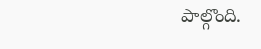పాల్గొంది.